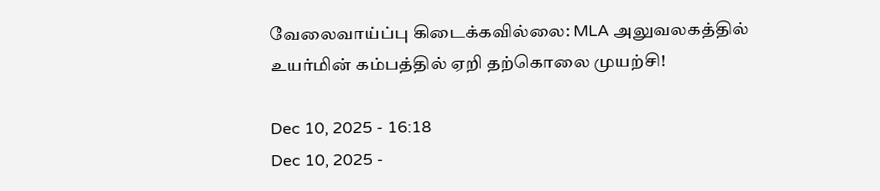வேலைவாய்ப்பு கிடைக்கவில்லை: MLA அலுவலகத்தில் உயர்மின் கம்பத்தில் ஏறி தற்கொலை முயற்சி!

Dec 10, 2025 - 16:18
Dec 10, 2025 -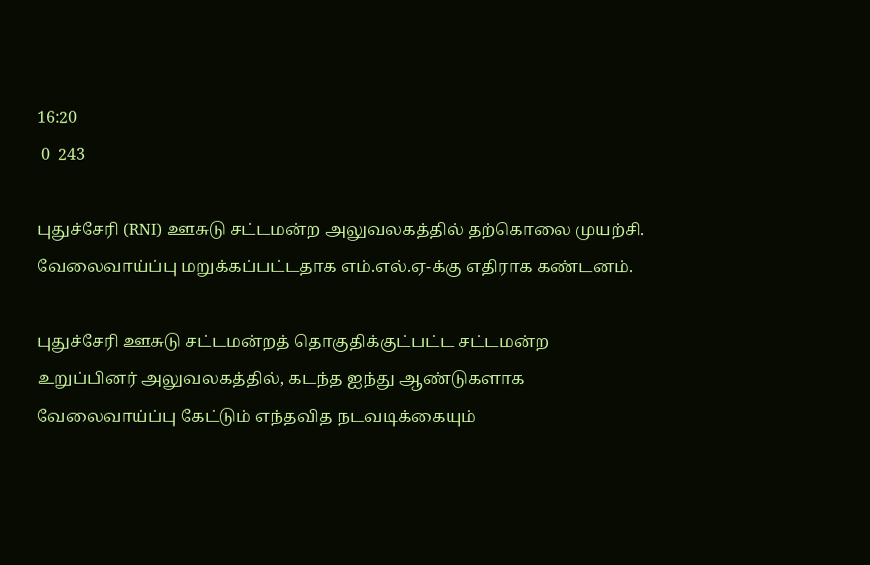16:20
 0  243

புதுச்சேரி (RNI) ஊசுடு சட்டமன்ற அலுவலகத்தில் தற்கொலை முயற்சி. வேலைவாய்ப்பு மறுக்கப்பட்டதாக எம்.எல்.ஏ-க்கு எதிராக கண்டனம்.

புதுச்சேரி ஊசுடு சட்டமன்றத் தொகுதிக்குட்பட்ட சட்டமன்ற உறுப்பினர் அலுவலகத்தில், கடந்த ஐந்து ஆண்டுகளாக வேலைவாய்ப்பு கேட்டும் எந்தவித நடவடிக்கையும்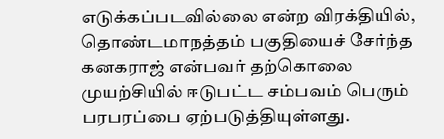எடுக்கப்படவில்லை என்ற விரக்தியில், தொண்டமாநத்தம் பகுதியைச் சேர்ந்த கனகராஜ் என்பவர் தற்கொலை முயற்சியில் ஈடுபட்ட சம்பவம் பெரும் பரபரப்பை ஏற்படுத்தியுள்ளது.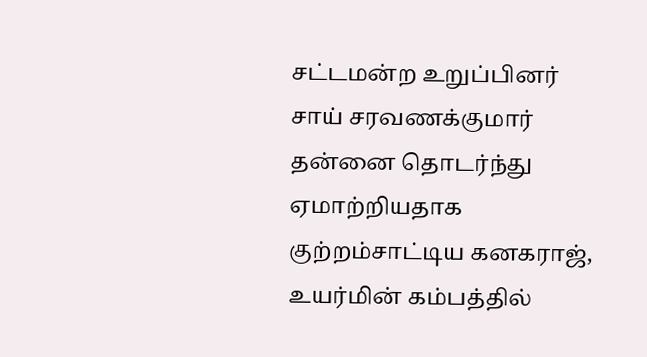சட்டமன்ற உறுப்பினர் சாய் சரவணக்குமார் தன்னை தொடர்ந்து ஏமாற்றியதாக குற்றம்சாட்டிய கனகராஜ், உயர்மின் கம்பத்தில்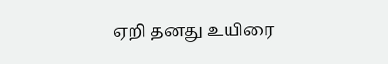ஏறி தனது உயிரை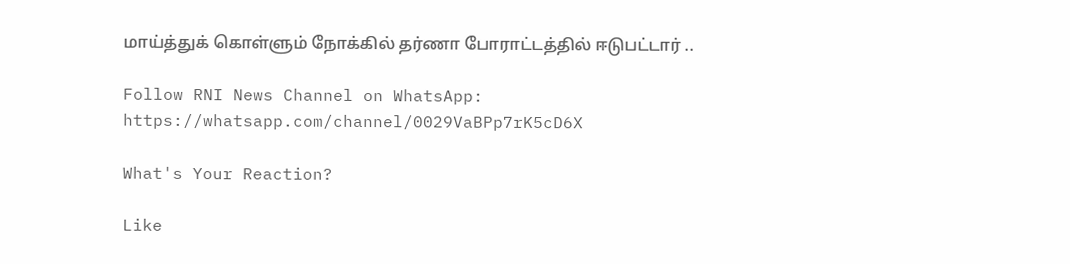மாய்த்துக் கொள்ளும் நோக்கில் தர்ணா போராட்டத்தில் ஈடுபட்டார் ..

Follow RNI News Channel on WhatsApp: https://whatsapp.com/channel/0029VaBPp7rK5cD6X

What's Your Reaction?

Like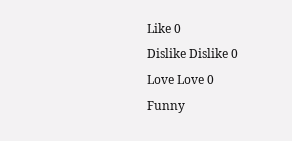Like 0
Dislike Dislike 0
Love Love 0
Funny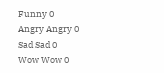Funny 0
Angry Angry 0
Sad Sad 0
Wow Wow 0